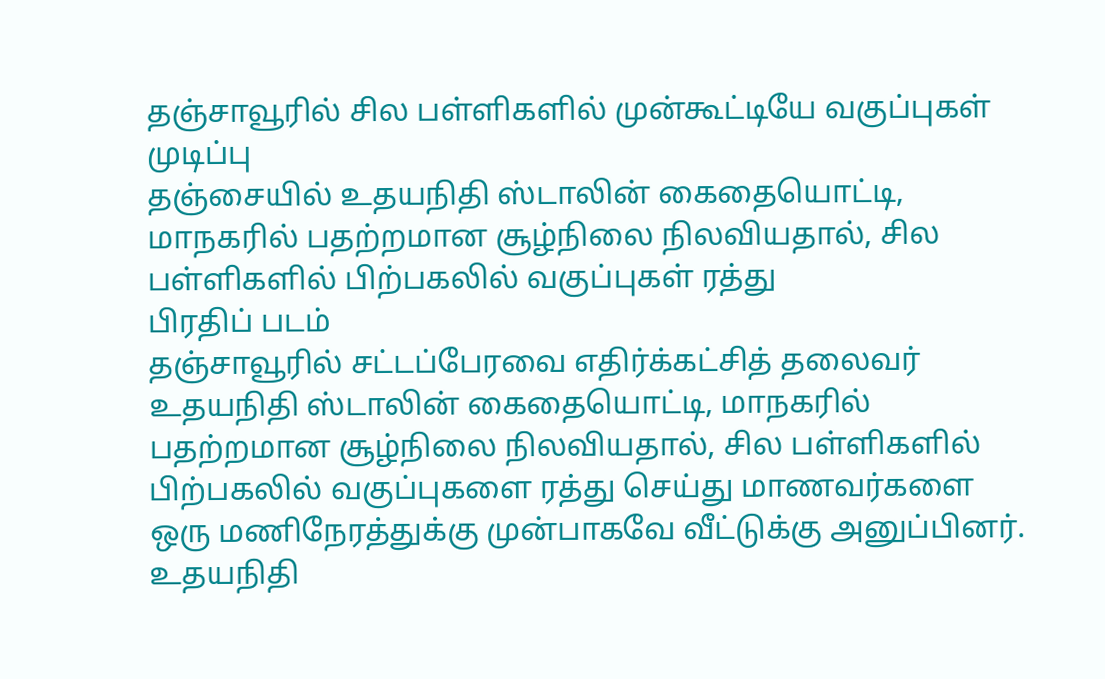தஞ்சாவூரில் சில பள்ளிகளில் முன்கூட்டியே வகுப்புகள் முடிப்பு
தஞ்சையில் உதயநிதி ஸ்டாலின் கைதையொட்டி, மாநகரில் பதற்றமான சூழ்நிலை நிலவியதால், சில பள்ளிகளில் பிற்பகலில் வகுப்புகள் ரத்து
பிரதிப் படம்
தஞ்சாவூரில் சட்டப்பேரவை எதிர்க்கட்சித் தலைவர் உதயநிதி ஸ்டாலின் கைதையொட்டி, மாநகரில் பதற்றமான சூழ்நிலை நிலவியதால், சில பள்ளிகளில் பிற்பகலில் வகுப்புகளை ரத்து செய்து மாணவர்களை ஒரு மணிநேரத்துக்கு முன்பாகவே வீட்டுக்கு அனுப்பினர்.
உதயநிதி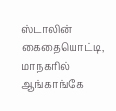ஸ்டாலின் கைதையொட்டி, மாநகரில் ஆங்காங்கே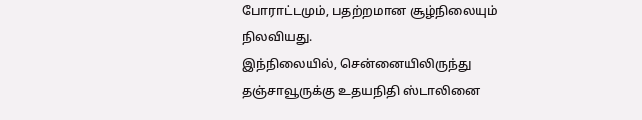போராட்டமும், பதற்றமான சூழ்நிலையும் நிலவியது.
இந்நிலையில், சென்னையிலிருந்து தஞ்சாவூருக்கு உதயநிதி ஸ்டாலினை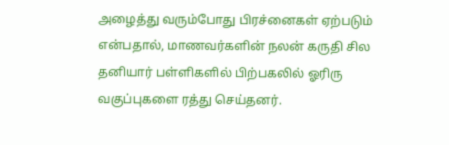அழைத்து வரும்போது பிரச்னைகள் ஏற்படும் என்பதால், மாணவர்களின் நலன் கருதி சில தனியார் பள்ளிகளில் பிற்பகலில் ஓரிரு வகுப்புகளை ரத்து செய்தனர்.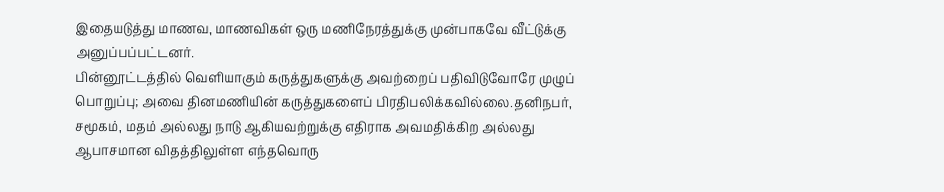இதையடுத்து மாணவ, மாணவிகள் ஒரு மணிநேரத்துக்கு முன்பாகவே வீட்டுக்கு அனுப்பப்பட்டனர்.
பின்னூட்டத்தில் வெளியாகும் கருத்துகளுக்கு அவற்றைப் பதிவிடுவோரே முழுப் பொறுப்பு; அவை தினமணியின் கருத்துகளைப் பிரதிபலிக்கவில்லை.தனிநபர், சமூகம், மதம் அல்லது நாடு ஆகியவற்றுக்கு எதிராக அவமதிக்கிற அல்லது ஆபாசமான விதத்திலுள்ள எந்தவொரு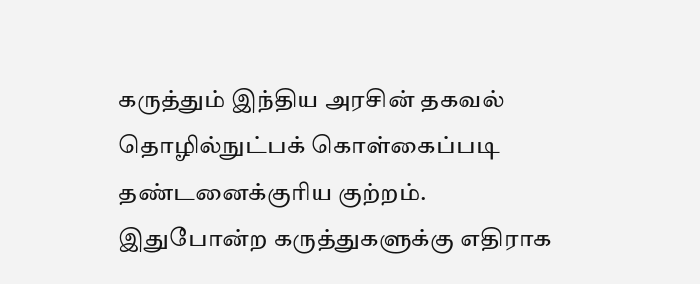கருத்தும் இந்திய அரசின் தகவல் தொழில்நுட்பக் கொள்கைப்படி தண்டனைக்குரிய குற்றம். இதுபோன்ற கருத்துகளுக்கு எதிராக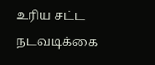உரிய சட்ட நடவடிக்கை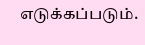எடுக்கப்படும்.